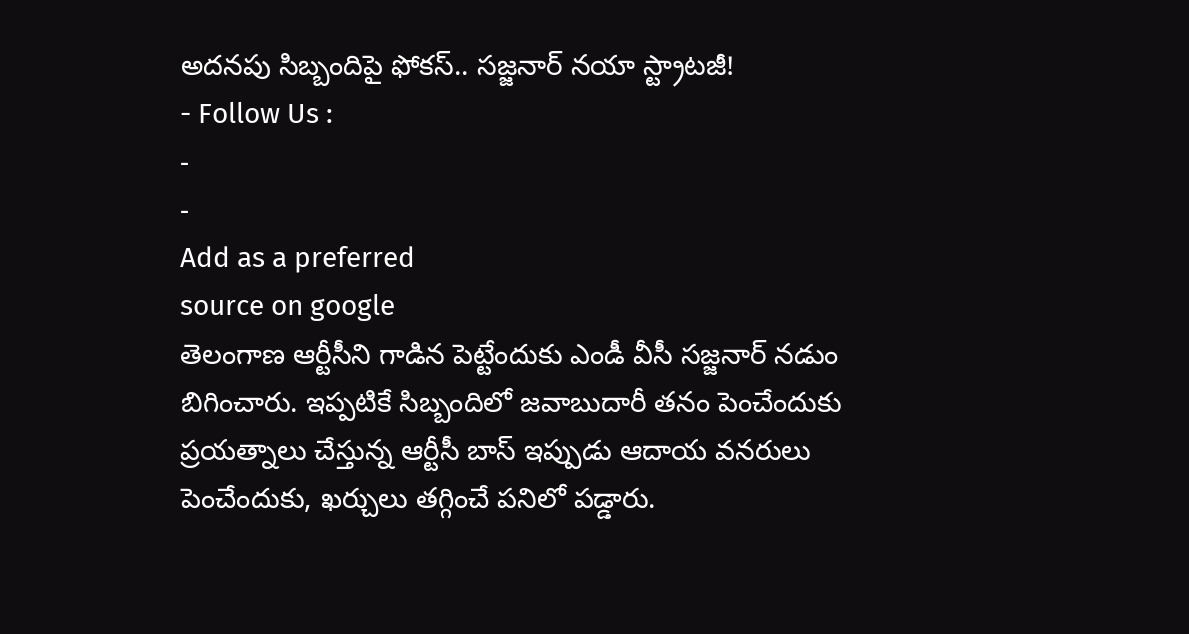అదనపు సిబ్బందిపై ఫోకస్.. సజ్జనార్ నయా స్ట్రాటజీ!
- Follow Us :
-
-
Add as a preferred
source on google
తెలంగాణ ఆర్టీసీని గాడిన పెట్టేందుకు ఎండీ వీసీ సజ్జనార్ నడుం బిగించారు. ఇప్పటికే సిబ్బందిలో జవాబుదారీ తనం పెంచేందుకు ప్రయత్నాలు చేస్తున్న ఆర్టీసీ బాస్ ఇప్పుడు ఆదాయ వనరులు పెంచేందుకు, ఖర్చులు తగ్గించే పనిలో పడ్డారు.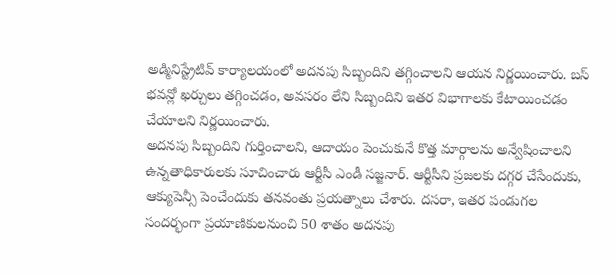అడ్మినిస్ట్రేటివ్ కార్యాలయంలో అదనపు సిబ్బందిని తగ్గించాలని ఆయన నిర్ణయించారు. బస్ భవన్లో ఖర్చులు తగ్గించడం, అవసరం లేని సిబ్బందిని ఇతర విభాగాలకు కేటాయించడం చేయాలని నిర్ణయించారు.
అదనపు సిబ్బందిని గుర్తించాలని, ఆదాయం పెంచుకునే కొత్త మార్గాలను అన్వేషించాలని ఉన్నతాధికారులకు సూచించారు ఆర్టీసీ ఎండీ సజ్జనార్. ఆర్టీసీని ప్రజలకు దగ్గర చేసేందుకు, ఆక్యుపెన్సీ పెంచేందుకు తనవంతు ప్రయత్నాలు చేశారు. దసరా, ఇతర పండుగల సందర్భంగా ప్రయాణికులనుంచి 50 శాతం అదనపు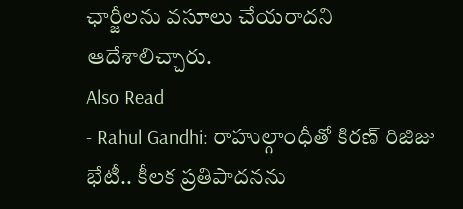ఛార్జీలను వసూలు చేయరాదని ఆదేశాలిచ్చారు.
Also Read
- Rahul Gandhi: రాహుల్గాంధీతో కిరణ్ రిజిజు భేటీ.. కీలక ప్రతిపాదనను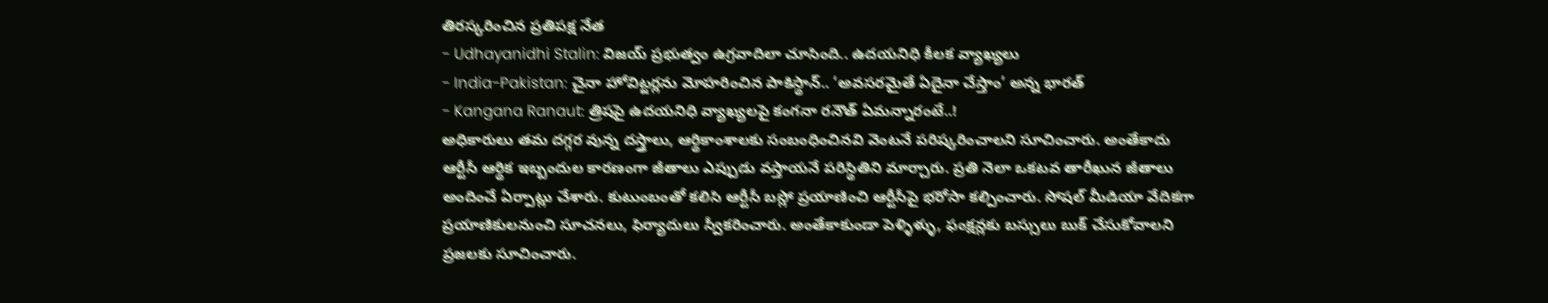తిరస్కరించిన ప్రతిపక్ష నేత
- Udhayanidhi Stalin: విజయ్ ప్రభుత్వం ఉగ్రవాదిలా చూసింది.. ఉదయనిధి కీలక వ్యాఖ్యలు
- India-Pakistan: చైనా హోవిట్జర్లను మోహరించిన పాకిస్థాన్.. ‘అవసరమైతే ఏదైనా చేస్తాం’ అన్న భారత్
- Kangana Ranaut: త్రిషపై ఉదయనిధి వ్యాఖ్యలపై కంగనా రనౌత్ ఏమన్నారంటే..!
అధికారులు తమ దగ్గర వున్న దస్త్రాలు, ఆర్థికాంశాలకు సంబంధించినవి వెంటనే పరిష్కరించాలని సూచించారు. అంతేకాదు ఆర్టీసీ ఆర్థిక ఇబ్బందుల కారణంగా జీతాలు ఎప్పుడు వస్తాయనే పరిస్థితిని మార్చారు. ప్రతి నెలా ఒకటవ తారీఖున జీతాలు అందించే ఏర్పాట్లు చేశారు. కుటుంబంతో కలిసి ఆర్టీసీ బస్లో ప్రయాణించి ఆర్టీసీపై భరోసా కల్పించారు. సోషల్ మీడియా వేదికగా ప్రయాణికులనుంచి సూచనలు, ఫిర్యాదులు స్వీకరించారు. అంతేకాకుండా పెళ్ళిళ్ళు, ఫంక్షన్లకు బస్సులు బుక్ చేసుకోవాలని ప్రజలకు సూచించారు.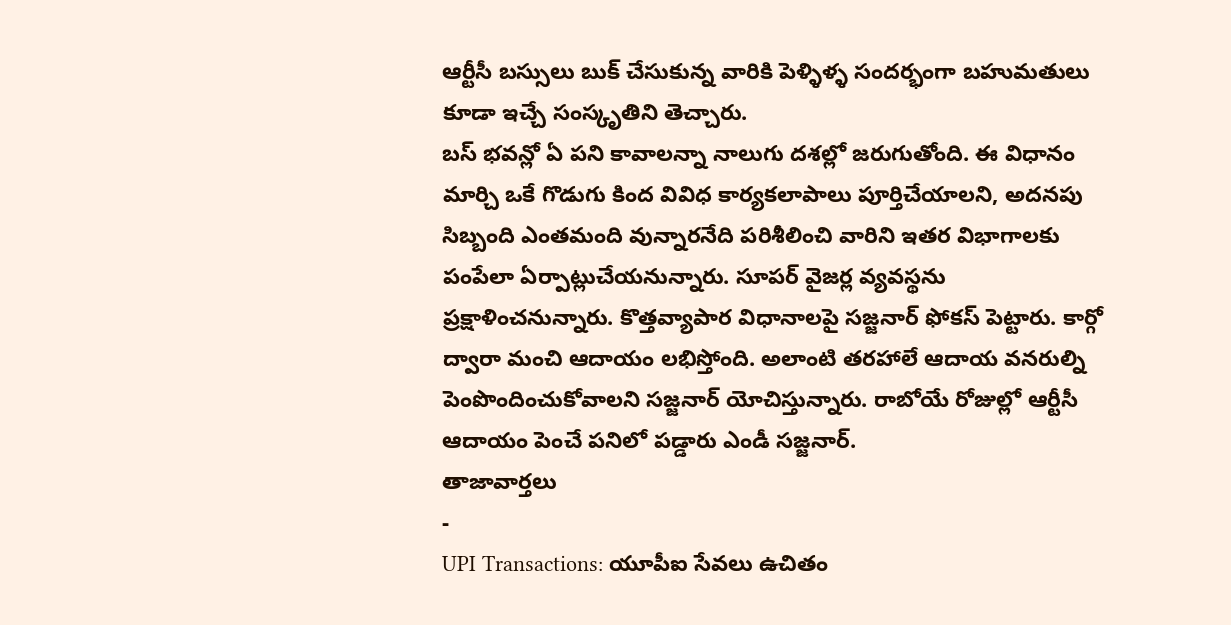ఆర్టీసీ బస్సులు బుక్ చేసుకున్న వారికి పెళ్ళిళ్ళ సందర్భంగా బహుమతులు కూడా ఇచ్చే సంస్కృతిని తెచ్చారు.
బస్ భవన్లో ఏ పని కావాలన్నా నాలుగు దశల్లో జరుగుతోంది. ఈ విధానం మార్చి ఒకే గొడుగు కింద వివిధ కార్యకలాపాలు పూర్తిచేయాలని, అదనపు సిబ్బంది ఎంతమంది వున్నారనేది పరిశీలించి వారిని ఇతర విభాగాలకు పంపేలా ఏర్పాట్లుచేయనున్నారు. సూపర్ వైజర్ల వ్యవస్థను ప్రక్షాళించనున్నారు. కొత్తవ్యాపార విధానాలపై సజ్జనార్ ఫోకస్ పెట్టారు. కార్గో ద్వారా మంచి ఆదాయం లభిస్తోంది. అలాంటి తరహాలే ఆదాయ వనరుల్ని పెంపొందించుకోవాలని సజ్జనార్ యోచిస్తున్నారు. రాబోయే రోజుల్లో ఆర్టీసీ ఆదాయం పెంచే పనిలో పడ్డారు ఎండీ సజ్జనార్.
తాజావార్తలు
-
UPI Transactions: యూపీఐ సేవలు ఉచితం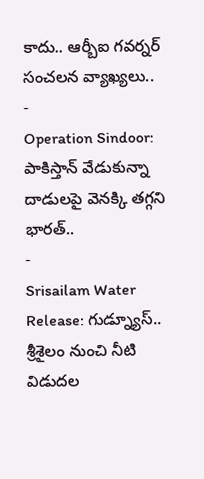కాదు.. ఆర్బీఐ గవర్నర్ సంచలన వ్యాఖ్యలు..
-
Operation Sindoor: పాకిస్తాన్ వేడుకున్నా దాడులపై వెనక్కి తగ్గని భారత్..
-
Srisailam Water Release: గుడ్న్యూస్.. శ్రీశైలం నుంచి నీటి విడుదల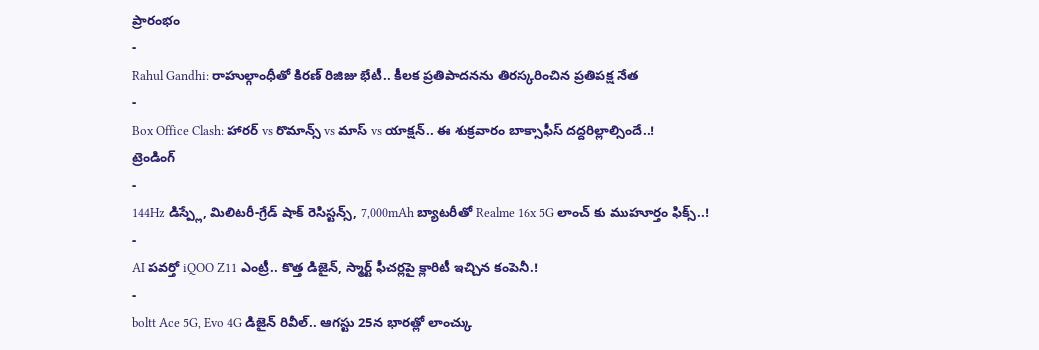ప్రారంభం
-
Rahul Gandhi: రాహుల్గాంధీతో కిరణ్ రిజిజు భేటీ.. కీలక ప్రతిపాదనను తిరస్కరించిన ప్రతిపక్ష నేత
-
Box Office Clash: హారర్ vs రొమాన్స్ vs మాస్ vs యాక్షన్.. ఈ శుక్రవారం బాక్సాఫీస్ దద్దరిల్లాల్సిందే..!
ట్రెండింగ్
-
144Hz డిస్ప్లే, మిలిటరీ-గ్రేడ్ షాక్ రెసిస్టన్స్, 7,000mAh బ్యాటరీతో Realme 16x 5G లాంచ్ కు ముహూర్తం ఫిక్స్..!
-
AI పవర్తో iQOO Z11 ఎంట్రీ.. కొత్త డిజైన్, స్మార్ట్ ఫీచర్లపై క్లారిటీ ఇచ్చిన కంపెనీ.!
-
boltt Ace 5G, Evo 4G డిజైన్ రివీల్.. ఆగస్టు 25న భారత్లో లాంచ్కు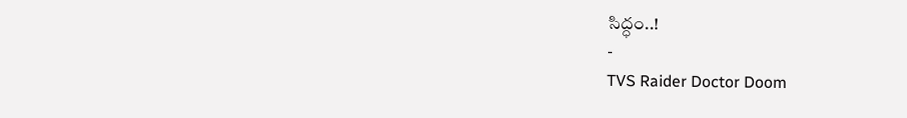సిద్ధం..!
-
TVS Raider Doctor Doom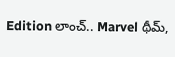Edition లాంచ్.. Marvel థీమ్,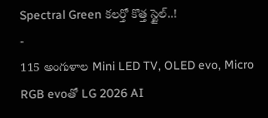Spectral Green కలర్తో కొత్త స్టైల్..!
-
115 అంగుళాల Mini LED TV, OLED evo, Micro RGB evoతో LG 2026 AI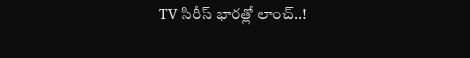TV సిరీస్ భారత్లో లాంచ్..!